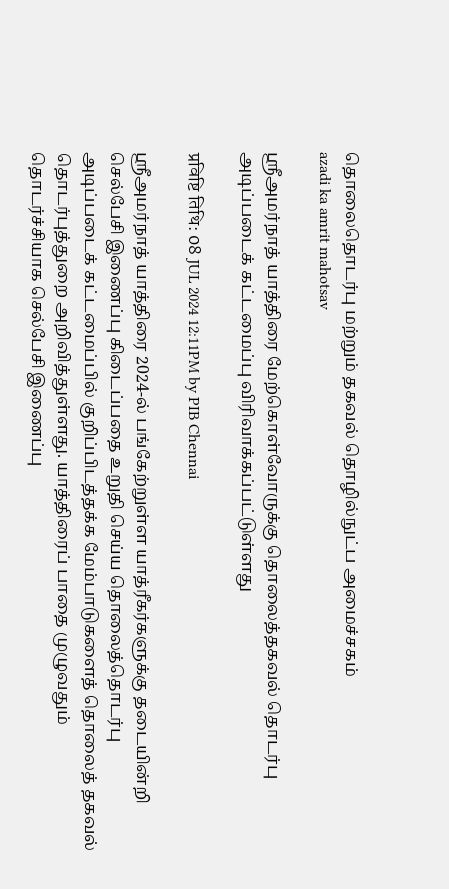தொலைதொடர்பு மற்றும் தகவல் தொழில்நுட்ப அமைச்சகம்
azadi ka amrit mahotsav

ஸ்ரீஅமர்நாத் யாத்திரை மேற்கொள்வோருக்கு தொலைத்தகவல் தொடர்பு அடிப்படைக் கட்டமைப்பு விரிவாக்கப்பட்டுள்ளது

प्रविष्टि तिथि: 08 JUL 2024 12:11PM by PIB Chennai

ஸ்ரீஅமர்நாத் யாத்திரை 2024-ல் பங்கேற்றுள்ள யாத்ரீகர்களுக்கு தடையின்றி செல்பேசி இணைப்பு கிடைப்பதை உறுதி செய்ய தொலைத்தொடர்பு அடிப்படைக் கட்டமைப்பில் குறிப்பிடத்தக்க மேம்பாடுகளைத் தொலைத் தகவல் தொடர்புத்துறை அறிவித்துள்ளது. யாத்திரைப் பாதை முழுவதும் தொடர்ச்சியாக செல்பேசி இணைப்பு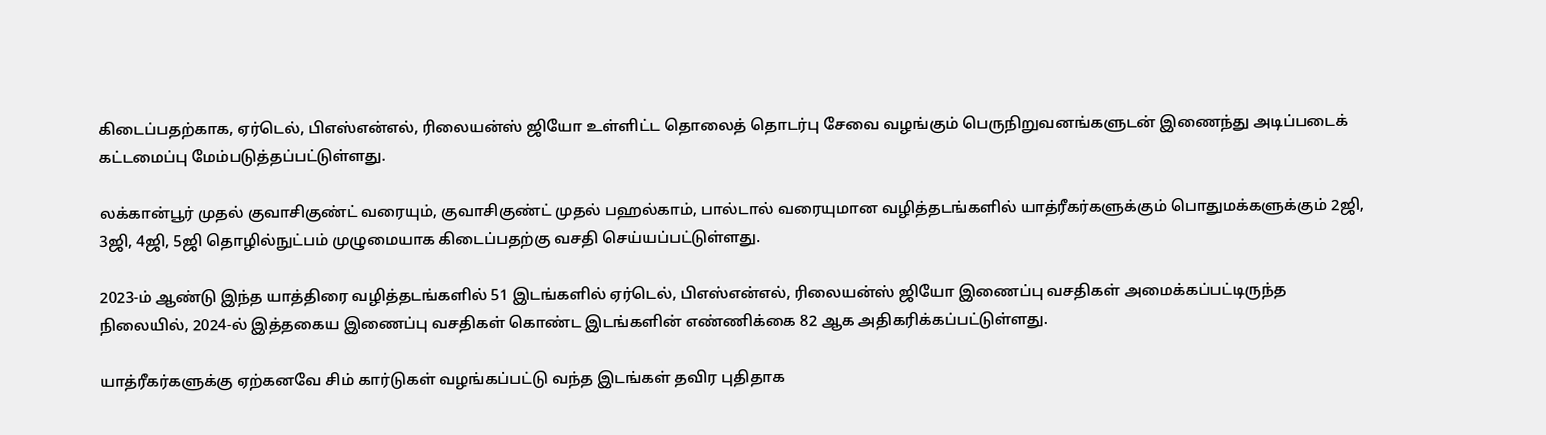கிடைப்பதற்காக, ஏர்டெல், பிஎஸ்என்எல், ரிலையன்ஸ் ஜியோ உள்ளிட்ட தொலைத் தொடர்பு சேவை வழங்கும் பெருநிறுவனங்களுடன் இணைந்து அடிப்படைக் கட்டமைப்பு மேம்படுத்தப்பட்டுள்ளது.

லக்கான்பூர் முதல் குவாசிகுண்ட் வரையும், குவாசிகுண்ட் முதல் பஹல்காம், பால்டால் வரையுமான வழித்தடங்களில் யாத்ரீகர்களுக்கும் பொதுமக்களுக்கும் 2ஜி, 3ஜி, 4ஜி, 5ஜி தொழில்நுட்பம் முழுமையாக கிடைப்பதற்கு வசதி செய்யப்பட்டுள்ளது.

2023-ம் ஆண்டு இந்த யாத்திரை வழித்தடங்களில் 51 இடங்களில் ஏர்டெல், பிஎஸ்என்எல், ரிலையன்ஸ் ஜியோ இணைப்பு வசதிகள் அமைக்கப்பட்டிருந்த நிலையில், 2024-ல் இத்தகைய இணைப்பு வசதிகள் கொண்ட இடங்களின் எண்ணிக்கை 82 ஆக அதிகரிக்கப்பட்டுள்ளது.

யாத்ரீகர்களுக்கு ஏற்கனவே சிம் கார்டுகள் வழங்கப்பட்டு வந்த இடங்கள் தவிர புதிதாக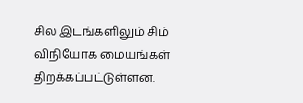சில இடங்களிலும் சிம் விநியோக மையங்கள் திறக்கப்பட்டுள்ளன.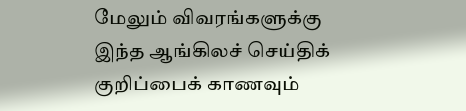மேலும் விவரங்களுக்கு இந்த ஆங்கிலச் செய்திக் குறிப்பைக் காணவும்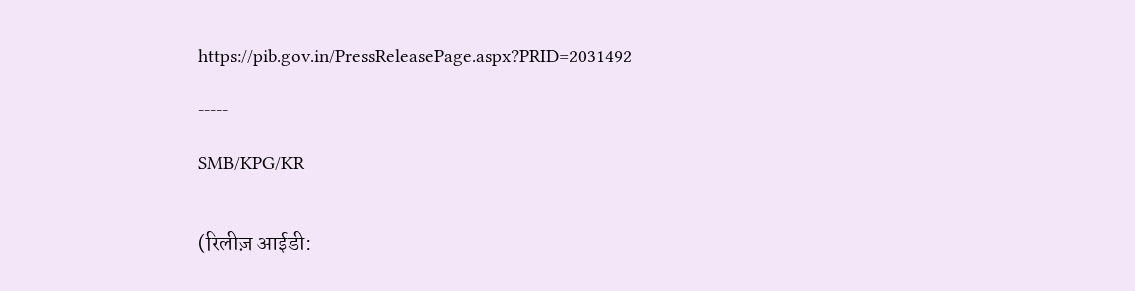https://pib.gov.in/PressReleasePage.aspx?PRID=2031492

-----

SMB/KPG/KR


(रिलीज़ आईडी: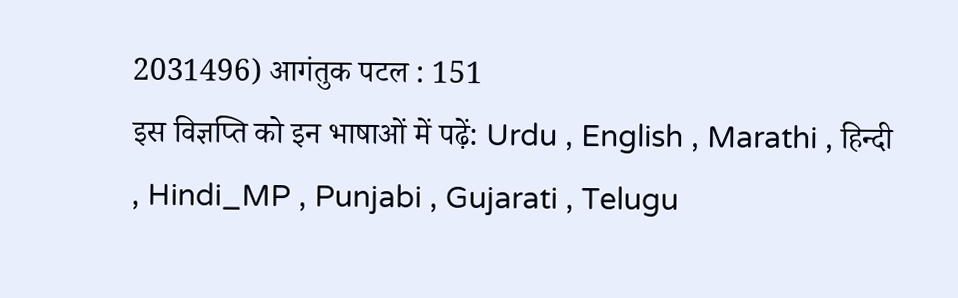2031496) आगंतुक पटल : 151
इस विज्ञप्ति को इन भाषाओं में पढ़ें: Urdu , English , Marathi , हिन्दी , Hindi_MP , Punjabi , Gujarati , Telugu